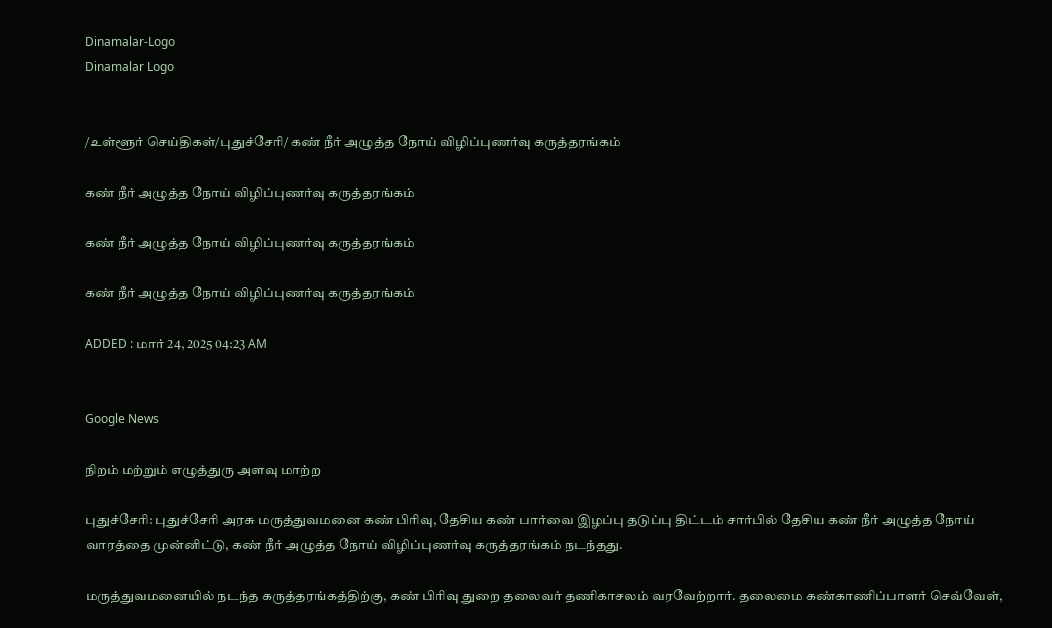Dinamalar-Logo
Dinamalar Logo


/உள்ளூர் செய்திகள்/புதுச்சேரி/ கண் நீர் அழுத்த நோய் விழிப்புணர்வு கருத்தரங்கம்

கண் நீர் அழுத்த நோய் விழிப்புணர்வு கருத்தரங்கம்

கண் நீர் அழுத்த நோய் விழிப்புணர்வு கருத்தரங்கம்

கண் நீர் அழுத்த நோய் விழிப்புணர்வு கருத்தரங்கம்

ADDED : மார் 24, 2025 04:23 AM


Google News

நிறம் மற்றும் எழுத்துரு அளவு மாற்ற

புதுச்சேரி: புதுச்சேரி அரசு மருத்துவமனை கண் பிரிவு, தேசிய கண் பார்வை இழப்பு தடுப்பு திட்டம் சார்பில் தேசிய கண் நீர் அழுத்த நோய் வாரத்தை முன்னிட்டு, கண் நீர் அழுத்த நோய் விழிப்புணர்வு கருத்தரங்கம் நடந்தது.

மருத்துவமனையில் நடந்த கருத்தரங்கத்திற்கு, கண் பிரிவு துறை தலைவர் தணிகாசலம் வரவேற்றார். தலைமை கண்காணிப்பாளர் செவ்வேள்,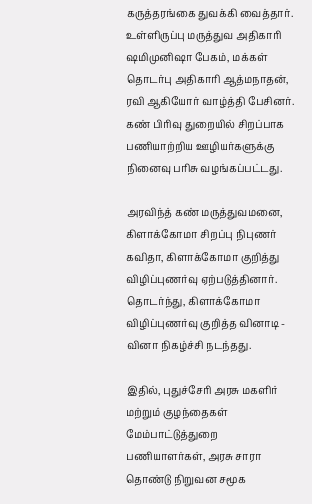கருத்தரங்கை துவக்கி வைத்தார். உள்ளிருப்பு மருத்துவ அதிகாரி ஷமிமுனிஷா பேகம், மக்கள் தொடர்பு அதிகாரி ஆத்மநாதன், ரவி ஆகியோர் வாழ்த்தி பேசினர். கண் பிரிவு துறையில் சிறப்பாக பணியாற்றிய ஊழியர்களுக்கு நினைவு பரிசு வழங்கப்பட்டது.

அரவிந்த் கண் மருத்துவமனை, கிளாக்கோமா சிறப்பு நிபுணர் கவிதா, கிளாக்கோமா குறித்து விழிப்புணர்வு ஏற்படுத்தினார். தொடர்ந்து, கிளாக்கோமா விழிப்புணர்வு குறித்த வினாடி - வினா நிகழ்ச்சி நடந்தது.

இதில், புதுச்சேரி அரசு மகளிர் மற்றும் குழந்தைகள் மேம்பாட்டுத்துறை பணியாளர்கள், அரசு சாரா தொண்டு நிறுவன சமூக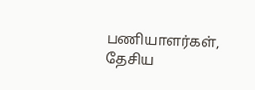பணியாளர்கள், தேசிய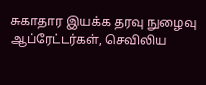சுகாதார இயக்க தரவு நுழைவு ஆப்ரேட்டர்கள், செவிலிய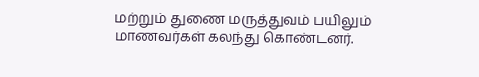மற்றும் துணை மருத்துவம் பயிலும் மாணவர்கள் கலந்து கொண்டனர்.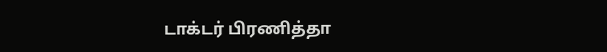டாக்டர் பிரணித்தா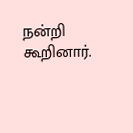நன்றி கூறினார்.